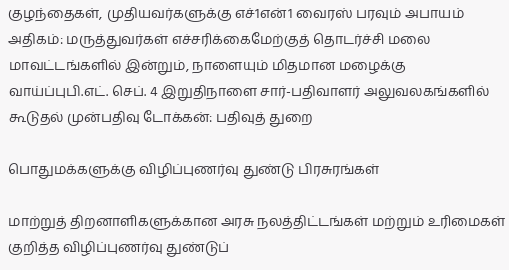குழந்தைகள், முதியவர்களுக்கு எச்1என்1 வைரஸ் பரவும் அபாயம் அதிகம்: மருத்துவர்கள் எச்சரிக்கைமேற்குத் தொடர்ச்சி மலை மாவட்டங்களில் இன்றும், நாளையும் மிதமான மழைக்கு வாய்ப்புபி.எட். செப். 4 இறுதிநாளை சார்-பதிவாளர் அலுவலகங்களில் கூடுதல் முன்பதிவு டோக்கன்: பதிவுத் துறை

பொதுமக்களுக்கு விழிப்புணர்வு துண்டு பிரசுரங்கள்

மாற்றுத் திறனாளிகளுக்கான அரசு நலத்திட்டங்கள் மற்றும் உரிமைகள் குறித்த விழிப்புணர்வு துண்டுப்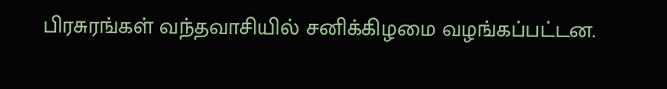பிரசுரங்கள் வந்தவாசியில் சனிக்கிழமை வழங்கப்பட்டன.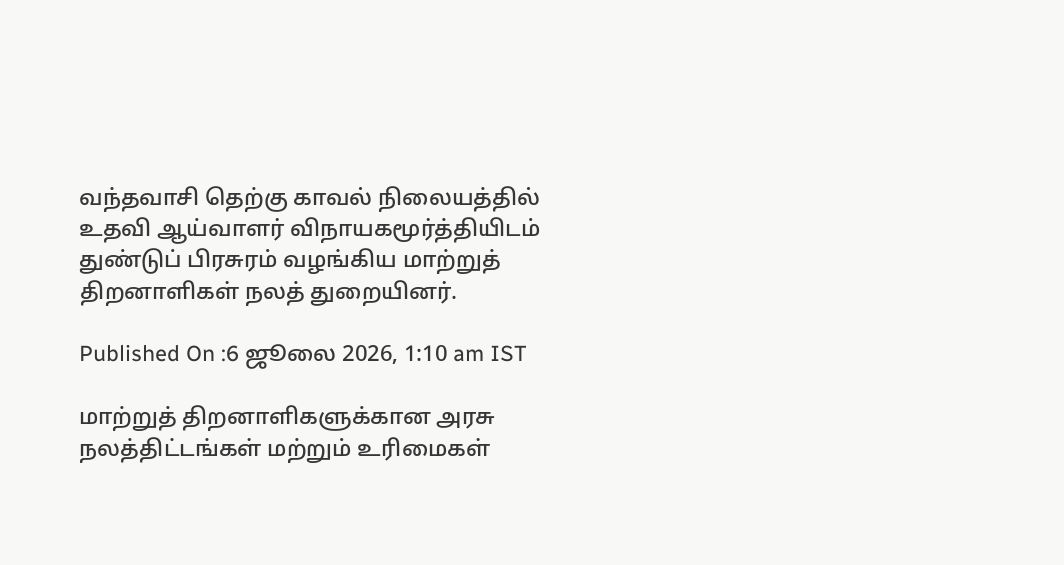வந்தவாசி தெற்கு காவல் நிலையத்தில் உதவி ஆய்வாளர் விநாயகமூர்த்தியிடம் துண்டுப் பிரசுரம் வழங்கிய மாற்றுத் திறனாளிகள் நலத் துறையினர்.

Published On :6 ஜூலை 2026, 1:10 am IST

மாற்றுத் திறனாளிகளுக்கான அரசு நலத்திட்டங்கள் மற்றும் உரிமைகள்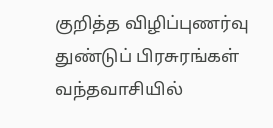குறித்த விழிப்புணர்வு துண்டுப் பிரசுரங்கள் வந்தவாசியில்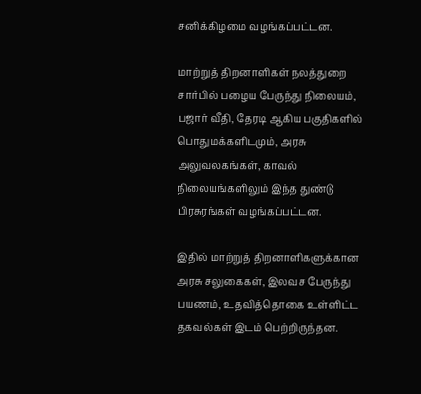சனிக்கிழமை வழங்கப்பட்டன.

மாற்றுத் திறனாளிகள் நலத்துறை சார்பில் பழைய பேருந்து நிலையம், பஜார் வீதி, தேரடி ஆகிய பகுதிகளில் பொதுமக்களிடமும், அரசு அலுவலகங்கள், காவல் நிலையங்களிலும் இந்த துண்டு பிரசுரங்கள் வழங்கப்பட்டன.

இதில் மாற்றுத் திறனாளிகளுக்கான அரசு சலுகைகள், இலவச பேருந்து பயணம், உதவித்தொகை உள்ளிட்ட தகவல்கள் இடம் பெற்றிருந்தன.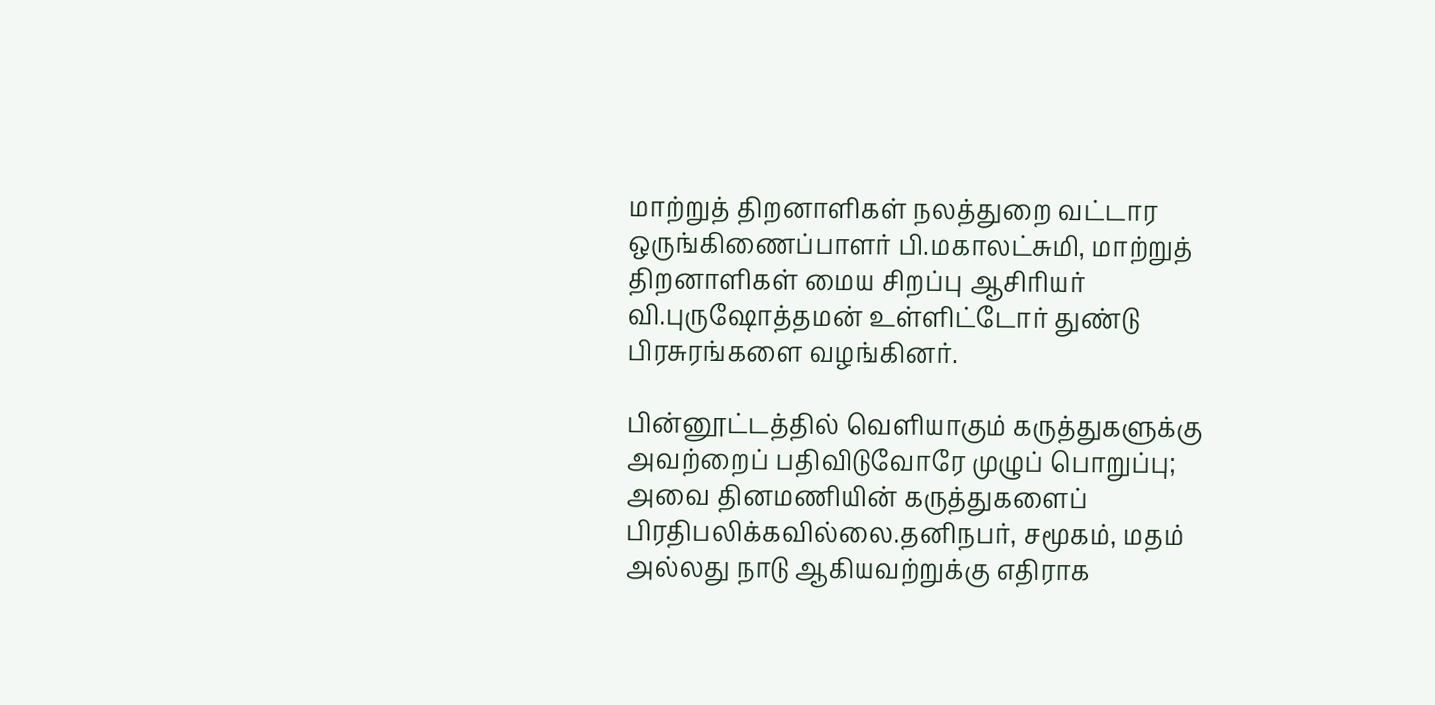மாற்றுத் திறனாளிகள் நலத்துறை வட்டார ஒருங்கிணைப்பாளர் பி.மகாலட்சுமி, மாற்றுத் திறனாளிகள் மைய சிறப்பு ஆசிரியர் வி.புருஷோத்தமன் உள்ளிட்டோர் துண்டு பிரசுரங்களை வழங்கினர்.

பின்னூட்டத்தில் வெளியாகும் கருத்துகளுக்கு அவற்றைப் பதிவிடுவோரே முழுப் பொறுப்பு; அவை தினமணியின் கருத்துகளைப் பிரதிபலிக்கவில்லை.தனிநபர், சமூகம், மதம் அல்லது நாடு ஆகியவற்றுக்கு எதிராக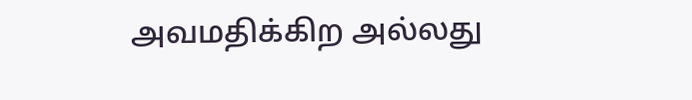அவமதிக்கிற அல்லது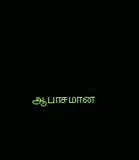ஆபாசமான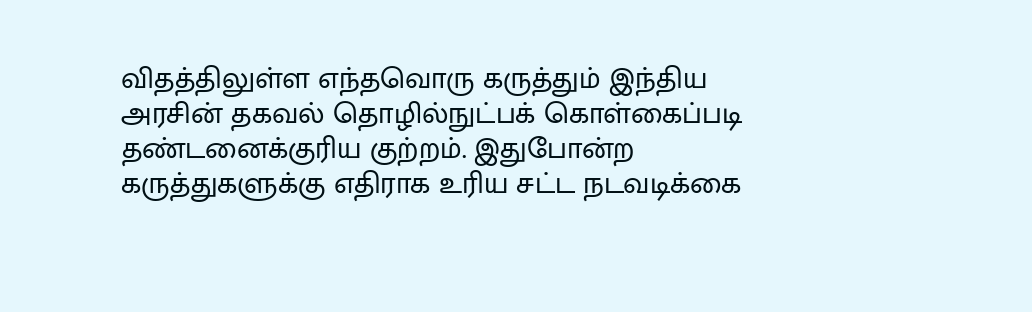விதத்திலுள்ள எந்தவொரு கருத்தும் இந்திய அரசின் தகவல் தொழில்நுட்பக் கொள்கைப்படி தண்டனைக்குரிய குற்றம். இதுபோன்ற கருத்துகளுக்கு எதிராக உரிய சட்ட நடவடிக்கை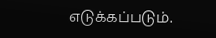எடுக்கப்படும்.